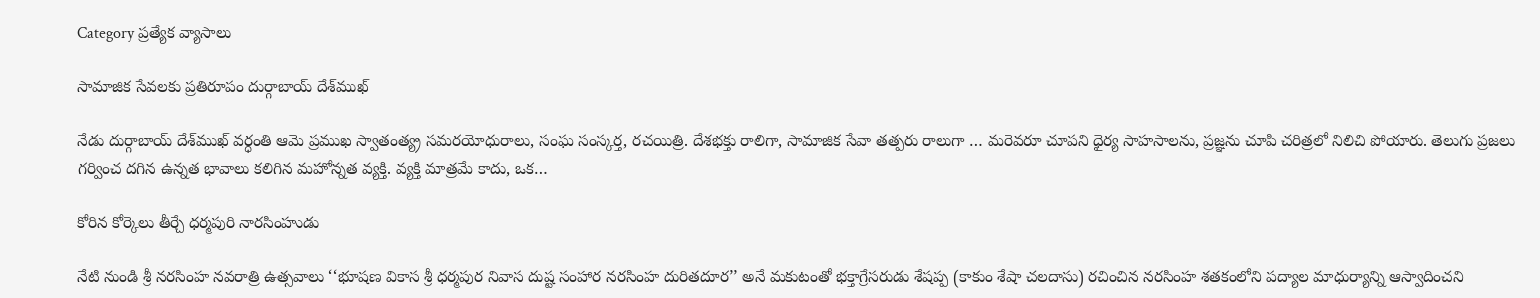Category ప్రత్యేక వ్యాసాలు

సామాజిక సేవలకు ప్రతిరూపం దుర్గాబాయ్‌ ‌దేశ్‌ముఖ్‌

నేడు దుర్గాబాయ్‌ ‌దేశ్‌ముఖ్‌ ‌వర్ధంతి ఆమె ప్రముఖ స్వాతంత్య్ర సమరయోధురాలు, సంఘ సంస్కర్త, రచయిత్రి. దేశభక్తు రాలిగా, సామాజిక సేవా తత్పరు రాలుగా … మరెవరూ చూపని ధైర్య సాహసాలను, ప్రజ్ఞను చూపి చరిత్రలో నిలిచి పోయారు. తెలుగు ప్రజలు గర్వించ దగిన ఉన్నత భావాలు కలిగిన మహోన్నత వ్యక్తి. వ్యక్తి మాత్రమే కాదు, ఒక…

కోరిన కోర్కెలు తీర్చే ధర్మపురి నారసింహుడు

నేటి నుండి శ్రీ నరసింహ నవరాత్రి ఉత్సవాలు ‘‘భూషణ వికాస శ్రీ ధర్మపుర నివాస దుష్ట సంహార నరసింహ దురితదూర’’ అనే మకుటంతో భక్తాగ్రేసరుడు శేషప్ప (కాకుం శేషా చలదాసు) రచించిన నరసింహ శతకంలోని పద్యాల మాధుర్యాన్ని ఆస్వాదించని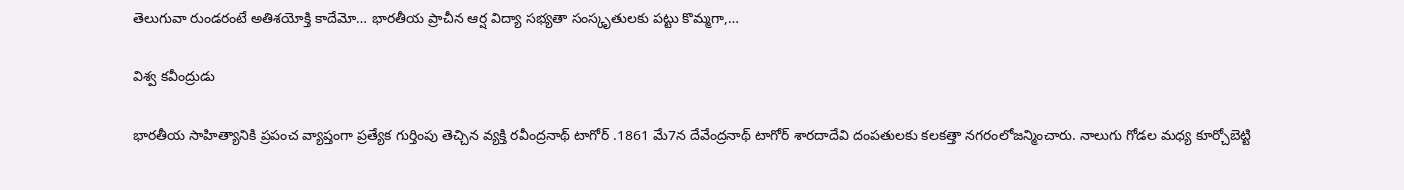తెలుగువా రుండరంటే అతిశయోక్తి కాదేమో… భారతీయ ప్రాచీన ఆర్ష విద్యా సభ్యతా సంస్కృతులకు పట్టు కొమ్మగా,…

విశ్వ కవీంద్రుడు

భారతీయ సాహిత్యానికి ప్రపంచ వ్యాప్తంగా ప్రత్యేక గుర్తింపు తెచ్చిన వ్యక్తి రవీంద్రనాథ్‌ ‌టాగోర్‌ .1861 మే7న దేవేంద్రనాథ్‌ ‌టాగోర్‌ ‌శారదాదేవి దంపతులకు కలకత్తా నగరంలోజన్మించారు. నాలుగు గోడల మధ్య కూర్చోబెట్టి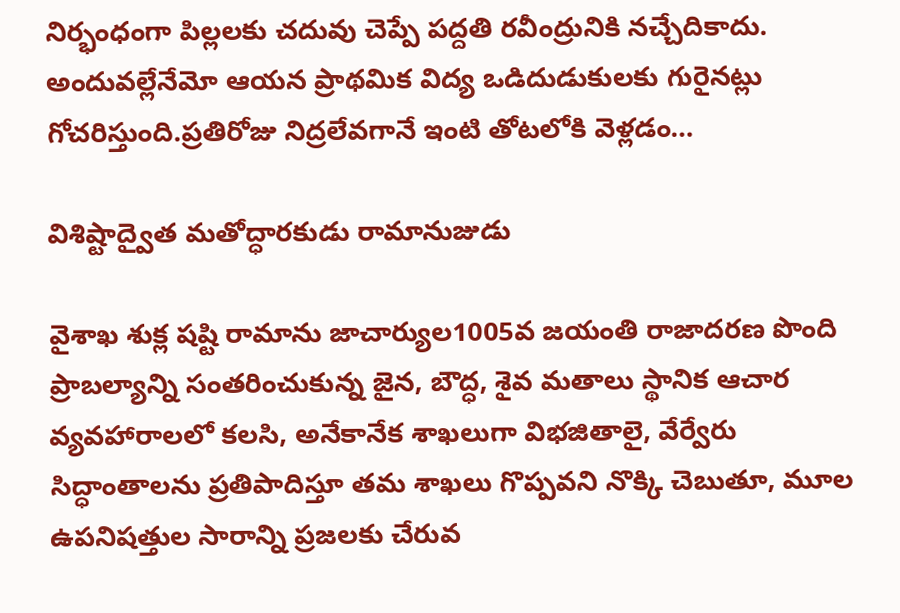నిర్భంధంగా పిల్లలకు చదువు చెప్పే పద్దతి రవీంద్రునికి నచ్చేదికాదు. అందువల్లేనేమో ఆయన ప్రాథమిక విద్య ఒడిదుడుకులకు గురైనట్లు గోచరిస్తుంది.ప్రతిరోజు నిద్రలేవగానే ఇంటి తోటలోకి వెళ్లడం…

విశిష్టాద్వైత మతోద్ధారకుడు రామానుజుడు

వైశాఖ శుక్ల షష్టి రామాను జాచార్యుల1005వ జయంతి రాజాదరణ పొంది ప్రాబల్యాన్ని సంతరించుకున్న జైన, బౌద్ధ, శైవ మతాలు స్థానిక ఆచార వ్యవహారాలలో కలసి, అనేకానేక శాఖలుగా విభజితాలై, వేర్వేరు సిద్ధాంతాలను ప్రతిపాదిస్తూ తమ శాఖలు గొప్పవని నొక్కి చెబుతూ, మూల ఉపనిషత్తుల సారాన్ని ప్రజలకు చేరువ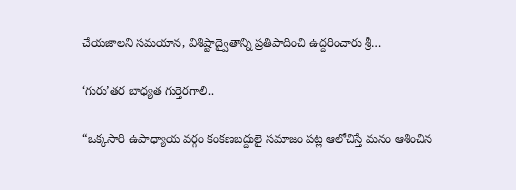చేయజాలని సమయాన, విశిష్టాద్వైతాన్ని ప్రతిపాదించి ఉద్దరించారు శ్రీ…

‘గురు’తర బాధ్యత గుర్తెరగాలి..

“ఒక్కసారి ఉపాధ్యాయ వర్గం కంకణబద్దులై సమాజం పట్ల ఆలోచిస్తే మనం ఆశించిన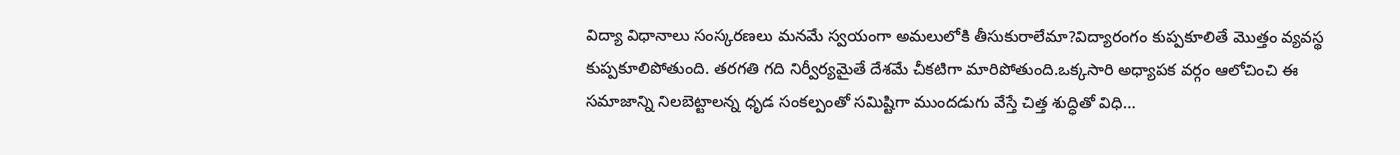విద్యా విధానాలు సంస్కరణలు మనమే స్వయంగా అమలులోకి తీసుకురాలేమా?విద్యారంగం కుప్పకూలితే మొత్తం వ్యవస్థ కుప్పకూలిపోతుంది. తరగతి గది నిర్వీర్యమైతే దేశమే చీకటిగా మారిపోతుంది.ఒక్కసారి అధ్యాపక వర్గం ఆలోచించి ఈ సమాజాన్ని నిలబెట్టాలన్న ధృడ సంకల్పంతో సమిష్టిగా ముందడుగు వేస్తే చిత్త శుద్ధితో విధి…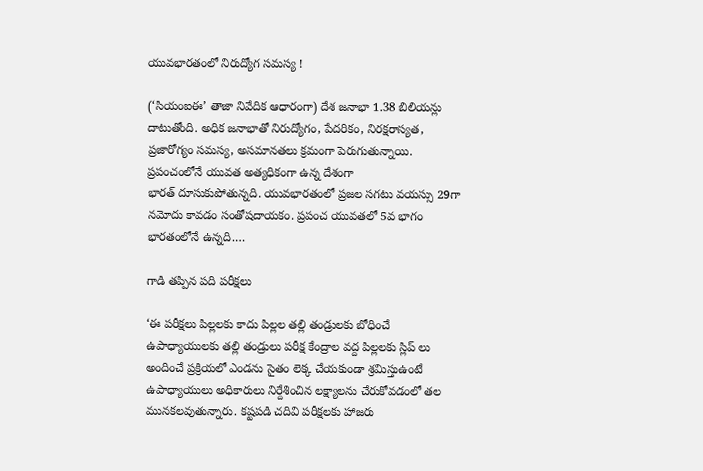యువభారతంలో నిరుద్యోగ సమస్య !

(‘సియంఐఈ’ తాజా నివేదిక ఆధారంగా) దేశ జనాభా 1.38 బిలియన్లు దాటుతోంది. అధిక జనాభాతో నిరుద్యోగం, పేదరికం, నిరక్షరాస్యత, ప్రజారోగ్యం సమస్య, అసమానతలు క్రమంగా పెరుగుతున్నాయి. ప్రపంచంలోనే యువత అత్యధికంగా ఉన్న దేశంగా భారత్‌ ‌దూసుకుపోతున్నది. యువభారతంలో ప్రజల సగటు వయస్సు 29గా నమోదు కావడం సంతోషదాయకం. ప్రపంచ యువతలో 5వ భాగం భారతంలోనే ఉన్నది.…

గాడి తప్పిన పది పరీక్షలు

‘ఈ ‌పరీక్షలు పిల్లలకు కాదు పిల్లల తల్లి తండ్రులకు బోధించే ఉపాధ్యాయులకు తల్లి తండ్రులు పరీక్ష కేంద్రాల వద్ద పిల్లలకు స్లిప్‌ ‌లు అందించే ప్రక్రియలో ఎండను సైతం లెక్క చేయకుండా శ్రమిస్తుఉంటే ఉపాధ్యాయులు అధికారులు నిర్దేశించిన లక్ష్యాలను చేరుకోవడంలో తల మునకలవుతున్నారు. కష్టపడి చదివి పరీక్షలకు హాజరు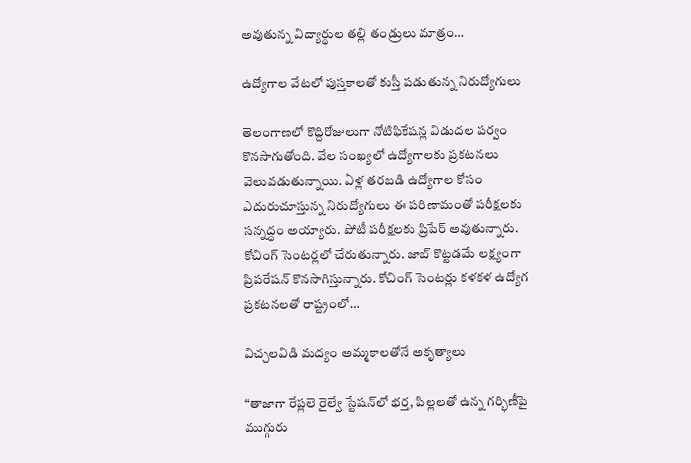అవుతున్న విద్యార్థుల తల్లి తండ్రులు మాత్రం…

ఉద్యోగాల వేటలో పుస్తకాలతో కుస్తీ పడుతున్న నిరుద్యోగులు

తెలంగాణలో కొద్దిరోజులుగా నోటిఫికేషన్ల విడుదల పర్వం కొనసాగుతోంది. వేల సంఖ్యలో ఉద్యోగాలకు ప్రకటనలు వెలువడుతున్నాయి. ఏళ్ల తరబడి ఉద్యోగాల కోసం ఎదురుచూస్తున్న నిరుద్యోగులు ఈ పరిణామంతో పరీక్షలకు సన్నద్ధం అయ్యారు. పోటీ పరీక్షలకు ప్రిపేర్‌ అవుతున్నారు. కోచింగ్‌ ‌సెంటర్లలో చేరుతున్నారు. జాబ్‌ ‌కొట్టడమే లక్ష్యంగా ప్రిపరేషన్‌ ‌కొనసాగిస్తున్నారు. కోచింగ్‌ ‌సెంటర్లు కళకళ ఉద్యోగ ప్రకటనలతో రాష్ట్రంలో…

విచ్చలవిడి మద్యం అమ్మకాలతోనే అకృత్యాలు

“తాజాగా రేప్లలె రైల్వే స్టేషన్‌లో భర్త, పిల్లలతో ఉన్న గర్భిణీపై ముగ్గురు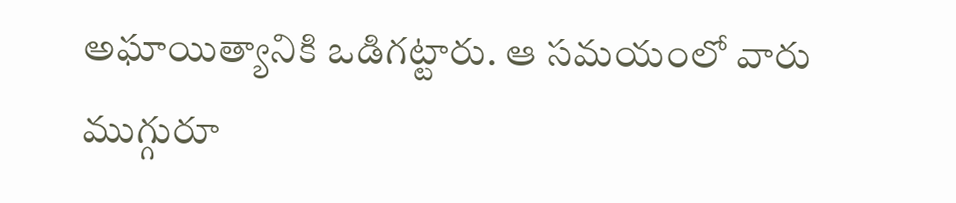అఘాయిత్యానికి ఒడిగట్టారు. ఆ సమయంలో వారు ముగ్గురూ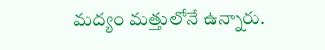మద్యం మత్తులోనే ఉన్నారు.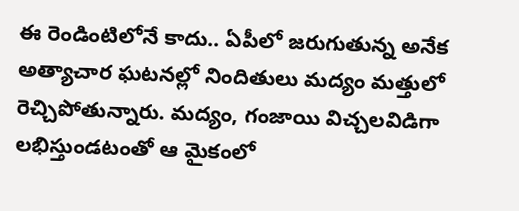ఈ రెండింటిలోనే కాదు.. ఏపీలో జరుగుతున్న అనేక అత్యాచార ఘటనల్లో నిందితులు మద్యం మత్తులో రెచ్చిపోతున్నారు. మద్యం, గంజాయి విచ్చలవిడిగా లభిస్తుండటంతో ఆ మైకంలో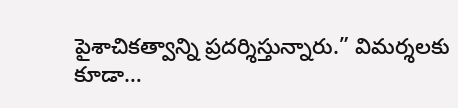పైశాచికత్వాన్ని ప్రదర్శిస్తున్నారు.” విమర్శలకు కూడా…